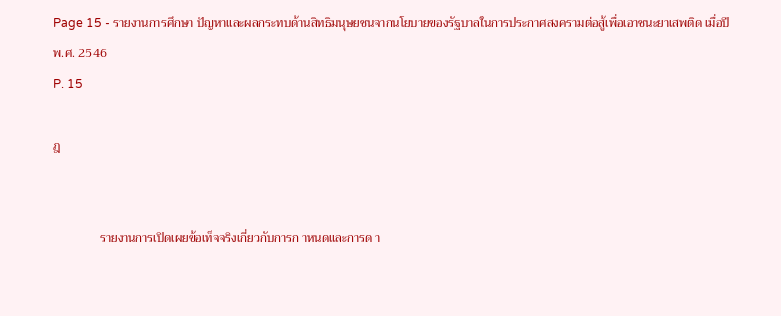Page 15 - รายงานการศึกษา ปัญหาและผลกระทบด้านสิทธิมนุษยชนจากนโยบายของรัฐบาลในการประกาศสงครามต่อสู้เพื่อเอาชนะยาเสพติด เมื่อปี พ.ศ. 2546
P. 15

ฎ


               รายงานการเปิดเผยข้อเท็จจริงเกี่ยวกับการก าหนดและการด า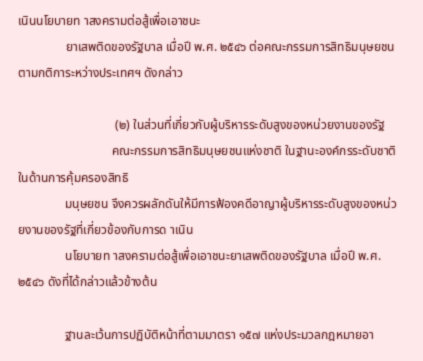เนินนโยบายท าสงครามต่อสู้เพื่อเอาชนะ
               ยาเสพติดของรัฐบาล เมื่อปี พ.ศ. ๒๕๔๖ ต่อคณะกรรมการสิทธิมนุษยชนตามกติการะหว่างประเทศฯ ดังกล่าว

                               (๒) ในส่วนที่เกี่ยวกับผู้บริหารระดับสูงของหน่วยงานของรัฐ
                              คณะกรรมการสิทธิมนุษยชนแห่งชาติ ในฐานะองค์กรระดับชาติในด้านการคุ้มครองสิทธิ
               มนุษยชน จึงควรผลักดันให้มีการฟ้องคดีอาญาผู้บริหารระดับสูงของหน่วยงานของรัฐที่เกี่ยวข้องกับการด าเนิน
               นโยบายท าสงครามต่อสู้เพื่อเอาชนะยาเสพติดของรัฐบาล เมื่อปี พ.ศ. ๒๕๔๖ ดังที่ได้กล่าวแล้วข้างต้น

               ฐานละเว้นการปฏิบัติหน้าที่ตามมาตรา ๑๕๗ แห่งประมวลกฎหมายอา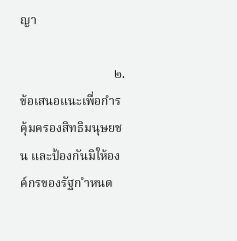ญา

                              ๒. ข้อเสนอแนะเพื่อกำรคุ้มครองสิทธิมนุษยชน และป้องกันมิให้องค์กรของรัฐก ำหนด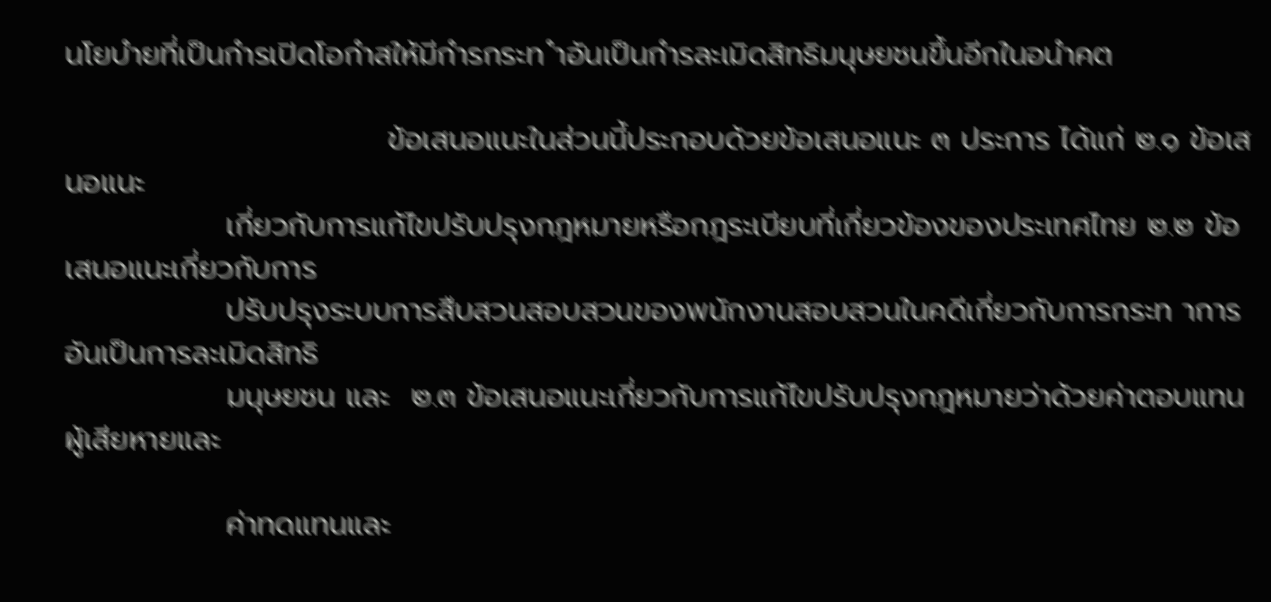นโยบำยที่เป็นกำรเปิดโอกำสให้มีกำรกระท ำอันเป็นกำรละเมิดสิทธิมนุษยชนขึ้นอีกในอนำคต

                              ข้อเสนอแนะในส่วนนี้ประกอบด้วยข้อเสนอแนะ ๓ ประการ ได้แก่ ๒.๑ ข้อเสนอแนะ
               เกี่ยวกับการแก้ไขปรับปรุงกฎหมายหรือกฎระเบียบที่เกี่ยวข้องของประเทศไทย ๒.๒ ข้อเสนอแนะเกี่ยวกับการ
               ปรับปรุงระบบการสืบสวนสอบสวนของพนักงานสอบสวนในคดีเกี่ยวกับการกระท าการอันเป็นการละเมิดสิทธิ
               มนุษยชน และ  ๒.๓ ข้อเสนอแนะเกี่ยวกับการแก้ไขปรับปรุงกฎหมายว่าด้วยค่าตอบแทนผู้เสียหายและ

               ค่าทดแทนและ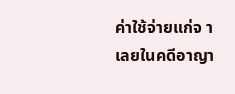ค่าใช้จ่ายแก่จ าเลยในคดีอาญา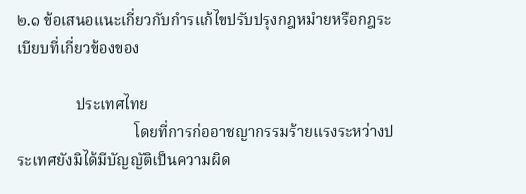๒.๑ ข้อเสนอแนะเกี่ยวกับกำรแก้ไขปรับปรุงกฎหมำยหรือกฎระเบียบที่เกี่ยวข้องของ

               ประเทศไทย
                              โดยที่การก่ออาชญากรรมร้ายแรงระหว่างประเทศยังมิได้มีบัญญัติเป็นความผิด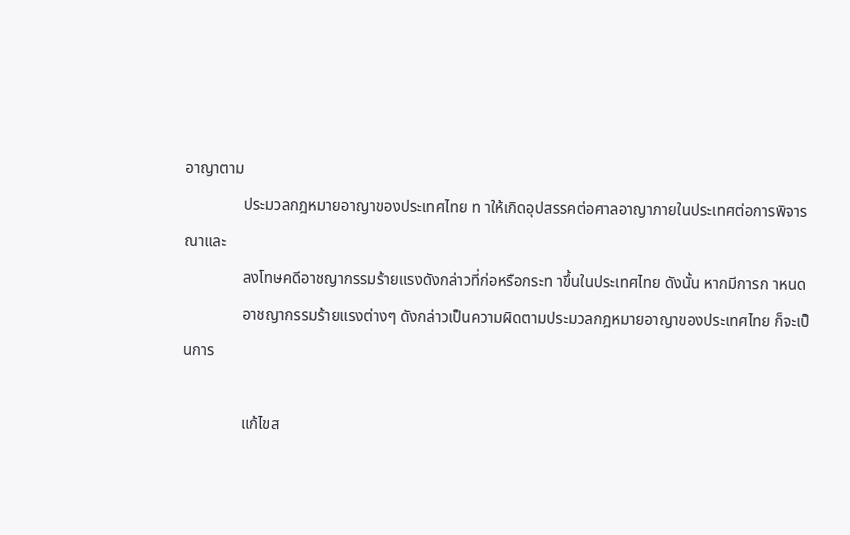อาญาตาม
               ประมวลกฎหมายอาญาของประเทศไทย ท าให้เกิดอุปสรรคต่อศาลอาญาภายในประเทศต่อการพิจารณาและ
               ลงโทษคดีอาชญากรรมร้ายแรงดังกล่าวที่ก่อหรือกระท าขึ้นในประเทศไทย ดังนั้น หากมีการก าหนด
               อาชญากรรมร้ายแรงต่างๆ ดังกล่าวเป็นความผิดตามประมวลกฎหมายอาญาของประเทศไทย ก็จะเป็นการ

               แก้ไขส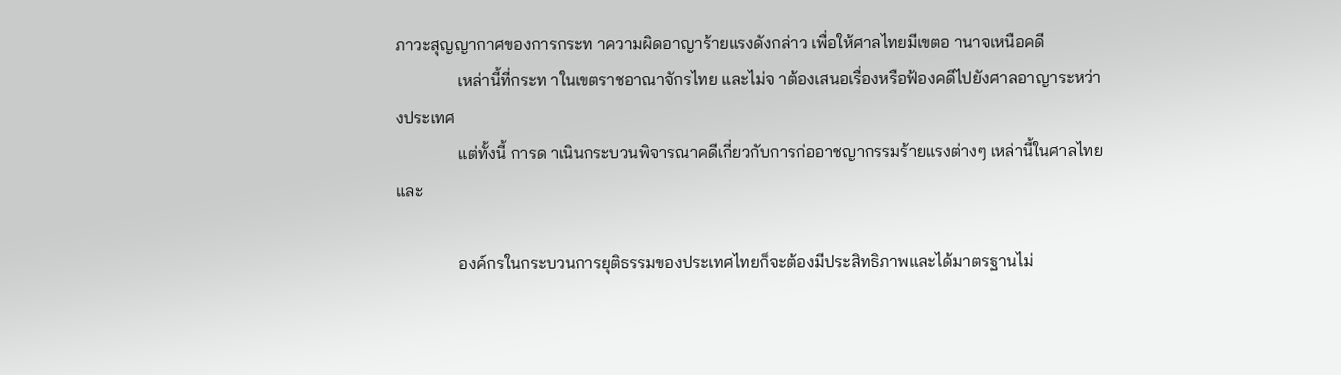ภาวะสุญญากาศของการกระท าความผิดอาญาร้ายแรงดังกล่าว เพื่อให้ศาลไทยมีเขตอ านาจเหนือคดี
               เหล่านี้ที่กระท าในเขตราชอาณาจักรไทย และไม่จ าต้องเสนอเรื่องหรือฟ้องคดีไปยังศาลอาญาระหว่างประเทศ
               แต่ทั้งนี้ การด าเนินกระบวนพิจารณาคดีเกี่ยวกับการก่ออาชญากรรมร้ายแรงต่างๆ เหล่านี้ในศาลไทยและ

               องค์กรในกระบวนการยุติธรรมของประเทศไทยก็จะต้องมีประสิทธิภาพและได้มาตรฐานไม่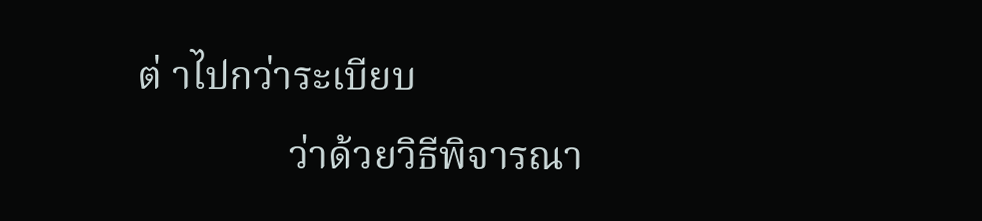ต่ าไปกว่าระเบียบ
               ว่าด้วยวิธีพิจารณา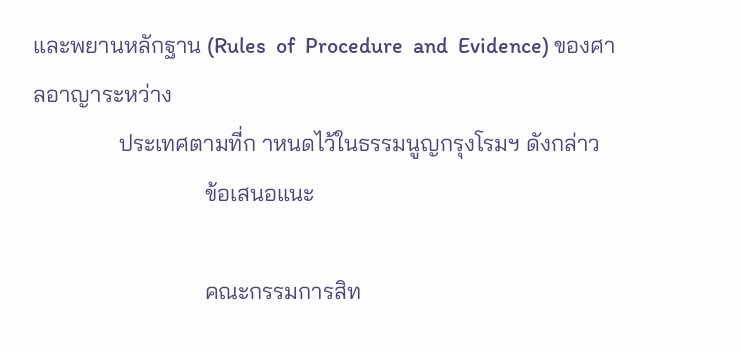และพยานหลักฐาน (Rules  of  Procedure  and  Evidence) ของศาลอาญาระหว่าง
               ประเทศตามที่ก าหนดไว้ในธรรมนูญกรุงโรมฯ ดังกล่าว
                              ข้อเสนอแนะ

                              คณะกรรมการสิท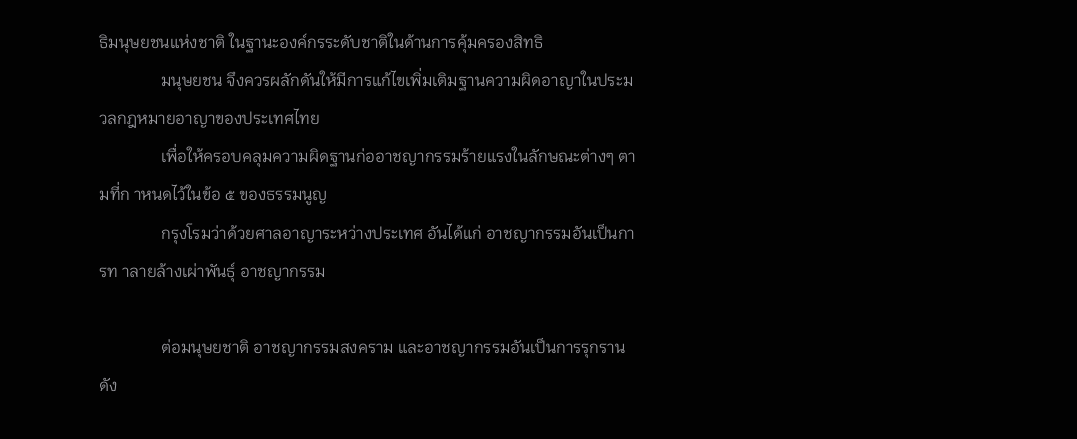ธิมนุษยชนแห่งชาติ ในฐานะองค์กรระดับชาติในด้านการคุ้มครองสิทธิ
               มนุษยชน จึงควรผลักดันให้มีการแก้ไขเพิ่มเติมฐานความผิดอาญาในประมวลกฎหมายอาญาของประเทศไทย
               เพื่อให้ครอบคลุมความผิดฐานก่ออาชญากรรมร้ายแรงในลักษณะต่างๆ ตามที่ก าหนดไว้ในข้อ ๕ ของธรรมนูญ
               กรุงโรมว่าด้วยศาลอาญาระหว่างประเทศ อันได้แก่ อาชญากรรมอันเป็นการท าลายล้างเผ่าพันธุ์ อาชญากรรม

               ต่อมนุษยชาติ อาชญากรรมสงคราม และอาชญากรรมอันเป็นการรุกราน ดัง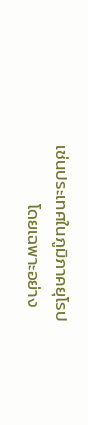เช่นประเทศในภูมิภาคยุโรป
               โดยเฉพาะอย่าง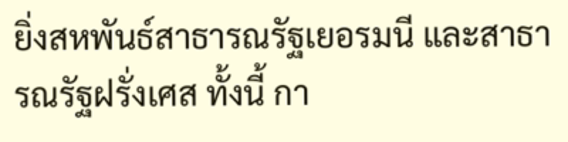ยิ่งสหพันธ์สาธารณรัฐเยอรมนี และสาธารณรัฐฝรั่งเศส ทั้งนี้ กา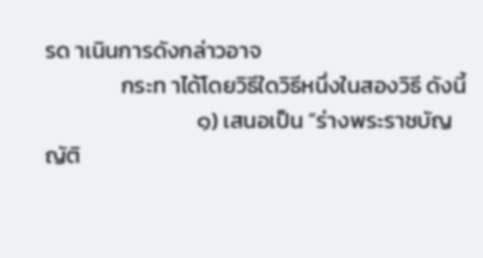รด าเนินการดังกล่าวอาจ
               กระท าได้โดยวิธีใดวิธีหนึ่งในสองวิธี ดังนี้
                              ๑) เสนอเป็น “ร่างพระราชบัญญัติ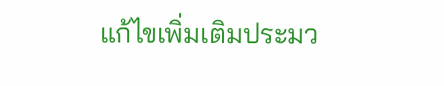แก้ไขเพิ่มเติมประมว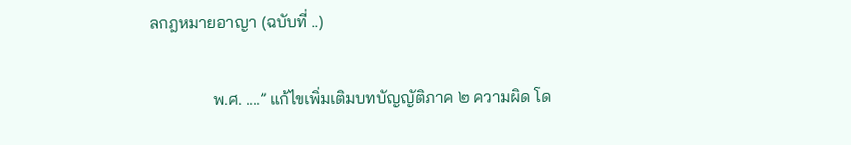ลกฎหมายอาญา (ฉบับที่ ..)

               พ.ศ. ....” แก้ไขเพิ่มเติมบทบัญญัติภาค ๒ ความผิด โด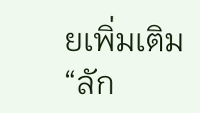ยเพิ่มเติม “ลัก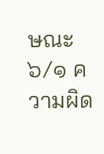ษณะ ๖/๑ ความผิด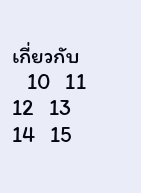เกี่ยวกับ
   10   11   12   13   14   15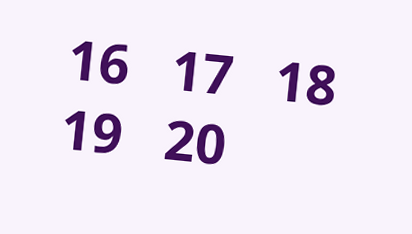16   17   18   19   20